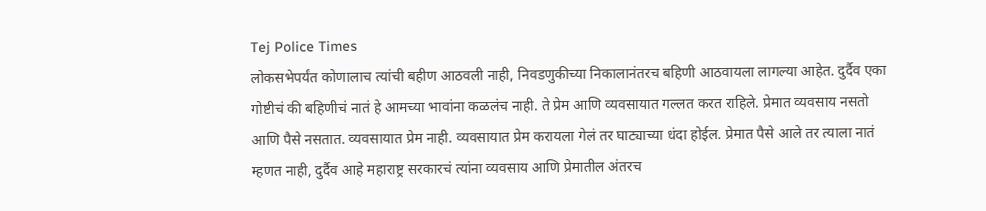Tej Police Times
लोकसभेपर्यंत कोणालाच त्यांची बहीण आठवली नाही, निवडणुकीच्या निकालानंतरच बहिणी आठवायला लागल्या आहेत. दुर्दैव एका गोष्टीचं की बहिणीचं नातं हे आमच्या भावांना कळलंच नाही. ते प्रेम आणि व्यवसायात गल्लत करत राहिले. प्रेमात व्यवसाय नसतो आणि पैसे नसतात. व्यवसायात प्रेम नाही. व्यवसायात प्रेम करायला गेलं तर घाट्याच्या धंदा होईल. प्रेमात पैसे आले तर त्याला नातं म्हणत नाही, दुर्दैव आहे महाराष्ट्र सरकारचं त्यांना व्यवसाय आणि प्रेमातील अंतरच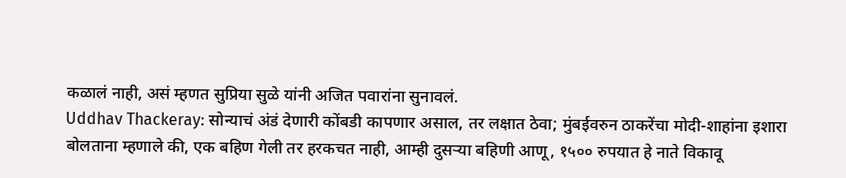कळालं नाही, असं म्हणत सुप्रिया सुळे यांनी अजित पवारांना सुनावलं.
Uddhav Thackeray: सोन्याचं अंडं देणारी कोंबडी कापणार असाल, तर लक्षात ठेवा; मुंबईवरुन ठाकरेंचा मोदी-शाहांना इशारा
बोलताना म्हणाले की, एक बहिण गेली तर हरकचत नाही, आम्ही दुसऱ्या बहिणी आणू, १५०० रुपयात हे नाते विकावू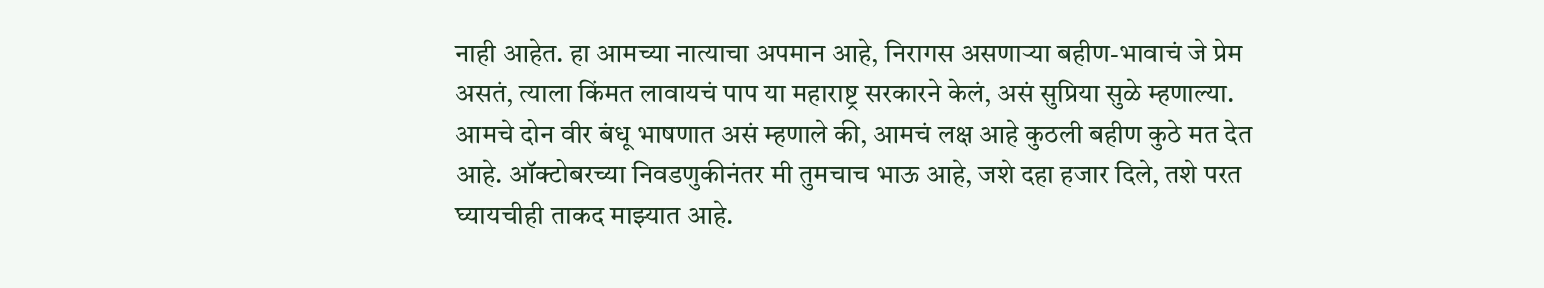नाही आहेत. हा आमच्या नात्याचा अपमान आहे, निरागस असणाऱ्या बहीण-भावाचं जे प्रेम असतं, त्याला किंमत लावायचं पाप या महाराष्ट्र सरकारने केलं, असं सुप्रिया सुळे म्हणाल्या.
आमचे दोन वीर बंधू भाषणात असं म्हणाले की, आमचं लक्ष आहे कुठली बहीण कुठे मत देत आहे. ऑक्टोबरच्या निवडणुकीनंतर मी तुमचाच भाऊ आहे, जशे दहा हजार दिले, तशे परत घ्यायचीही ताकद माझ्यात आहे.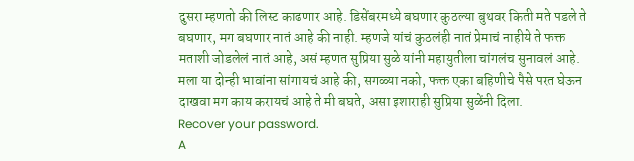दुसरा म्हणतो की लिस्ट काढणार आहे. डिसेंबरमध्ये बघणार कुठल्या बुथवर किती मते पडले ते बघणार, मग बघणार नातं आहे की नाही. म्हणजे यांचं कुठलंही नातं प्रेमाचं नाहीये ते फक्त मताशी जोडलेलं नातं आहे, असं म्हणत सुप्रिया सुळे यांनी महायुतीला चांगलंच सुनावलं आहे. मला या दोन्ही भावांना सांगायचं आहे की, सगळ्या नको, फक्त एका बहिणीचे पैसे परत घेऊन दाखवा मग काय करायचं आहे ते मी बघते, असा इशाराही सुप्रिया सुळेंनी दिला.
Recover your password.
A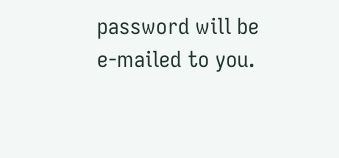password will be e-mailed to you.